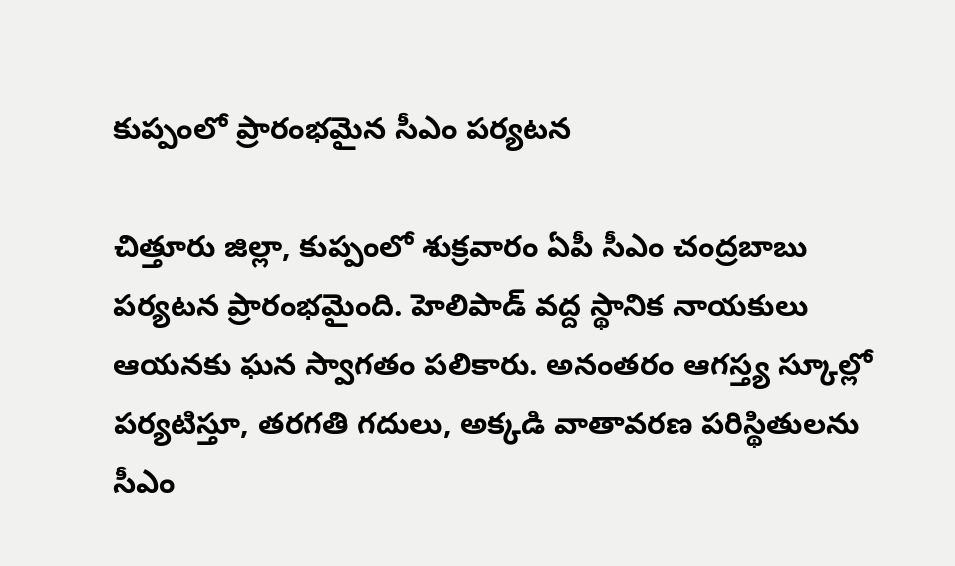కుప్పంలో ప్రారంభమైన సీఎం పర్యటన

చిత్తూరు జిల్లా, కుప్పంలో శుక్రవారం ఏపీ సీఎం చంద్రబాబు పర్యటన ప్రారంభమైంది. హెలిపాడ్ వద్ద స్థానిక నాయకులు ఆయనకు ఘన స్వాగతం పలికారు. అనంతరం ఆగస్త్య స్కూల్లో పర్యటిస్తూ, తరగతి గదులు, అక్కడి వాతావరణ పరిస్థితులను సీఎం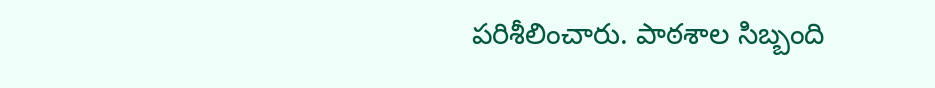పరిశీలించారు. పాఠశాల సిబ్బంది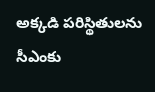అక్కడి పరిస్థితులను సీఎంకు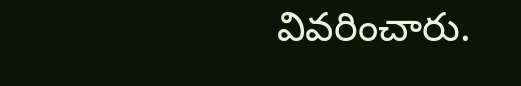వివరించారు.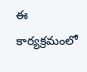ఈ కార్యక్రమంలో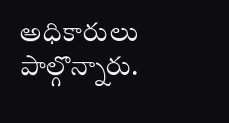అధికారులు పాల్గొన్నారు.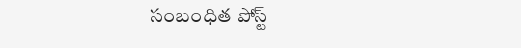సంబంధిత పోస్ట్